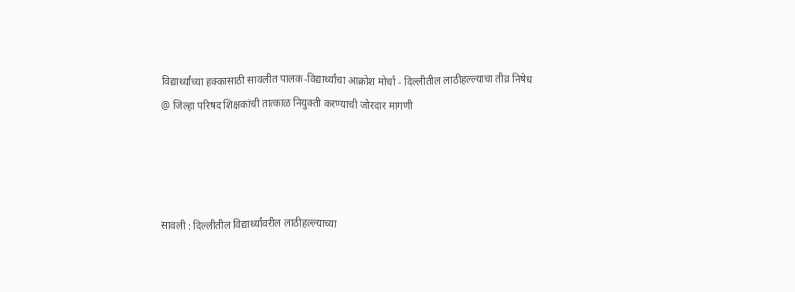विद्यार्थ्यांच्या हक्कासाठी सावलीत पालक-विद्यार्थ्यांचा आक्रोश मोर्चा - दिल्लीतील लाठीहल्ल्याचा तीव्र निषेध @ जिल्हा परिषद शिक्षकांची तात्काळ नियुक्ती करण्याची जोरदार मागणी




सावली : दिल्लीतील विद्यार्थ्यांवरील लाठीहल्ल्याच्या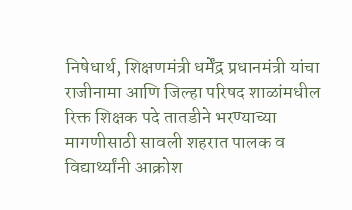निषेधार्थ, शिक्षणमंत्री धर्मेंद्र प्रधानमंत्री यांचा राजीनामा आणि जिल्हा परिषद शाळांमधील रिक्त शिक्षक पदे तातडीने भरण्याच्या मागणीसाठी सावली शहरात पालक व विद्यार्थ्यांनी आक्रोश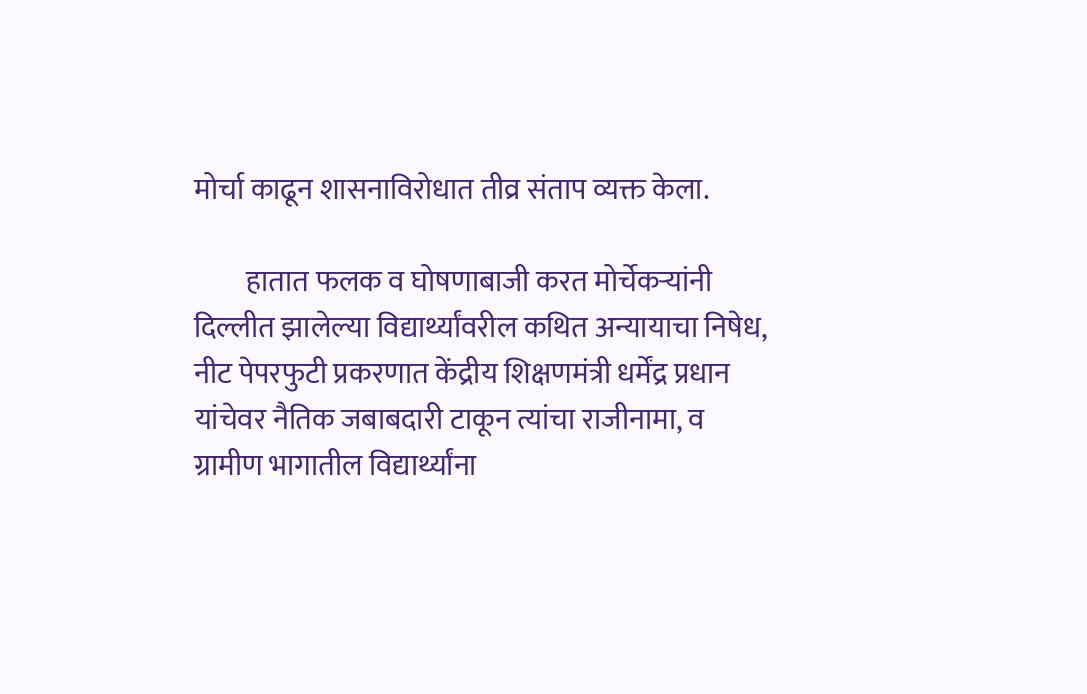मोर्चा काढून शासनाविरोधात तीव्र संताप व्यक्त केला.

         हातात फलक व घोषणाबाजी करत मोर्चेकऱ्यांनी दिल्लीत झालेल्या विद्यार्थ्यांवरील कथित अन्यायाचा निषेध, नीट पेपरफुटी प्रकरणात केंद्रीय शिक्षणमंत्री धर्मेंद्र प्रधान यांचेवर नैतिक जबाबदारी टाकून त्यांचा राजीनामा, व ग्रामीण भागातील विद्यार्थ्यांना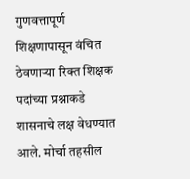गुणवत्तापूर्ण शिक्षणापासून वंचित ठेवणाऱ्या रिक्त शिक्षक पदांच्या प्रश्नाकडे शासनाचे लक्ष वेधण्यात आले. मोर्चा तहसील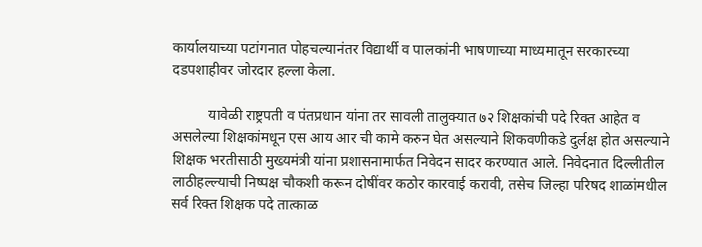कार्यालयाच्या पटांगनात पोहचल्यानंतर विद्यार्थी व पालकांनी भाषणाच्या माध्यमातून सरकारच्या दडपशाहीवर जोरदार हल्ला केला.

          यावेळी राष्ट्रपती व पंतप्रधान यांना तर सावली तालुक्यात ७२ शिक्षकांची पदे रिक्त आहेत व असलेल्या शिक्षकांमधून एस आय आर ची कामे करुन घेत असल्याने शिकवणीकडे दुर्लक्ष होत असल्याने शिक्षक भरतीसाठी मुख्यमंत्री यांना प्रशासनामार्फत निवेदन सादर करण्यात आले. निवेदनात दिल्लीतील लाठीहल्ल्याची निष्पक्ष चौकशी करून दोषींवर कठोर कारवाई करावी, तसेच जिल्हा परिषद शाळांमधील सर्व रिक्त शिक्षक पदे तात्काळ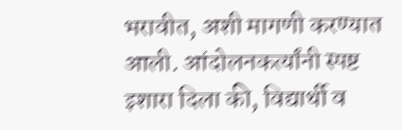भरावीत, अशी मागणी करण्यात आली. आंदोलनकर्त्यांनी स्पष्ट इशारा दिला की, विद्यार्थी व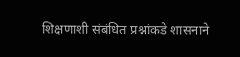शिक्षणाशी संबंधित प्रश्नांकडे शासनाने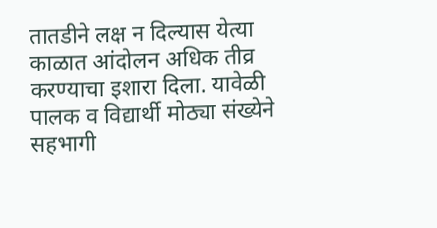तातडीने लक्ष न दिल्यास येत्या काळात आंदोलन अधिक तीव्र करण्याचा इशारा दिला. यावेळी पालक व विद्यार्थी मोठ्या संख्येने सहभागी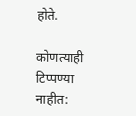होते.

कोणत्याही टिप्पण्‍या नाहीत: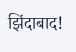झिंदाबाद!